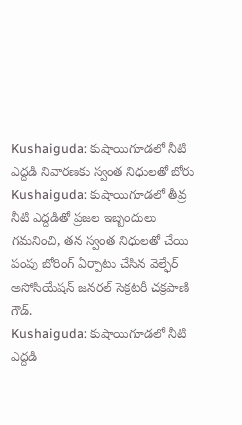Kushaiguda: కుషాయిగూడలో నీటి ఎద్దడి నివారణకు స్వంత నిధులతో బోరు
Kushaiguda: కుషాయిగూడలో తీవ్ర నీటి ఎద్దడితో ప్రజల ఇబ్బందులు గమనించి, తన స్వంత నిధులతో చేయి పంపు బోరింగ్ ఏర్పాటు చేసిన వెల్ఫేర్ అసోసియేషన్ జనరల్ సెక్రటరీ చక్రపాణి గౌడ్.
Kushaiguda: కుషాయిగూడలో నీటి ఎద్దడి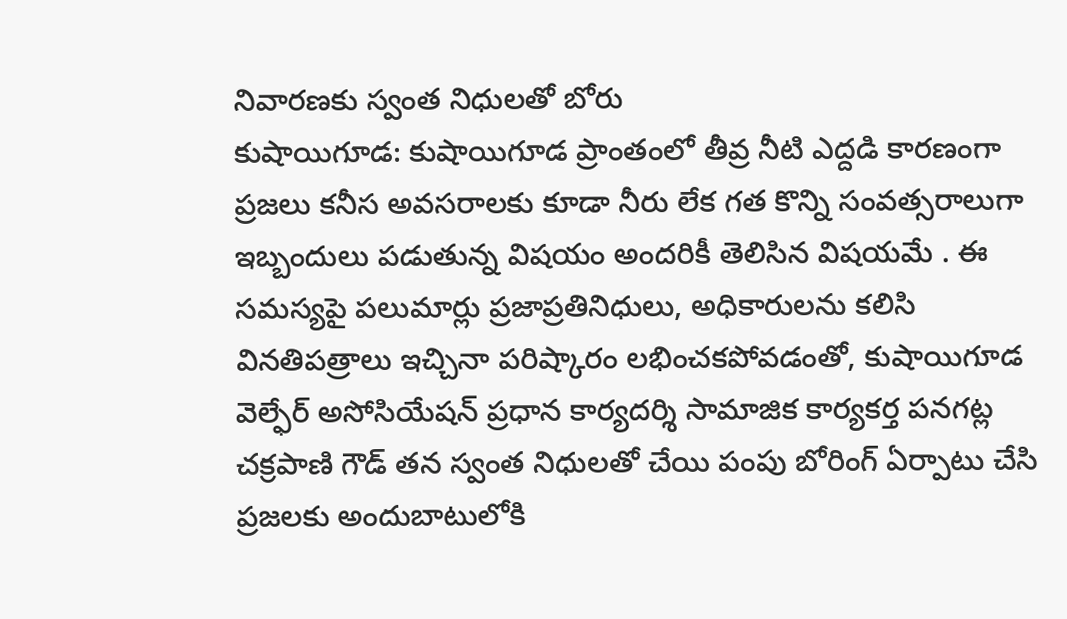నివారణకు స్వంత నిధులతో బోరు
కుషాయిగూడ: కుషాయిగూడ ప్రాంతంలో తీవ్ర నీటి ఎద్దడి కారణంగా ప్రజలు కనీస అవసరాలకు కూడా నీరు లేక గత కొన్ని సంవత్సరాలుగా ఇబ్బందులు పడుతున్న విషయం అందరికీ తెలిసిన విషయమే . ఈ సమస్యపై పలుమార్లు ప్రజాప్రతినిధులు, అధికారులను కలిసి వినతిపత్రాలు ఇచ్చినా పరిష్కారం లభించకపోవడంతో, కుషాయిగూడ వెల్ఫేర్ అసోసియేషన్ ప్రధాన కార్యదర్శి సామాజిక కార్యకర్త పనగట్ల చక్రపాణి గౌడ్ తన స్వంత నిధులతో చేయి పంపు బోరింగ్ ఏర్పాటు చేసి ప్రజలకు అందుబాటులోకి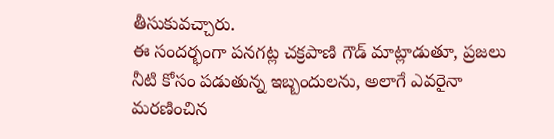తీసుకువచ్చారు.
ఈ సందర్భంగా పనగట్ల చక్రపాణి గౌడ్ మాట్లాడుతూ, ప్రజలు నీటి కోసం పడుతున్న ఇబ్బందులను, అలాగే ఎవరైనా మరణించిన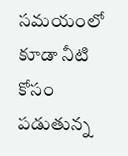సమయంలో కూడా నీటి కోసం పడుతున్న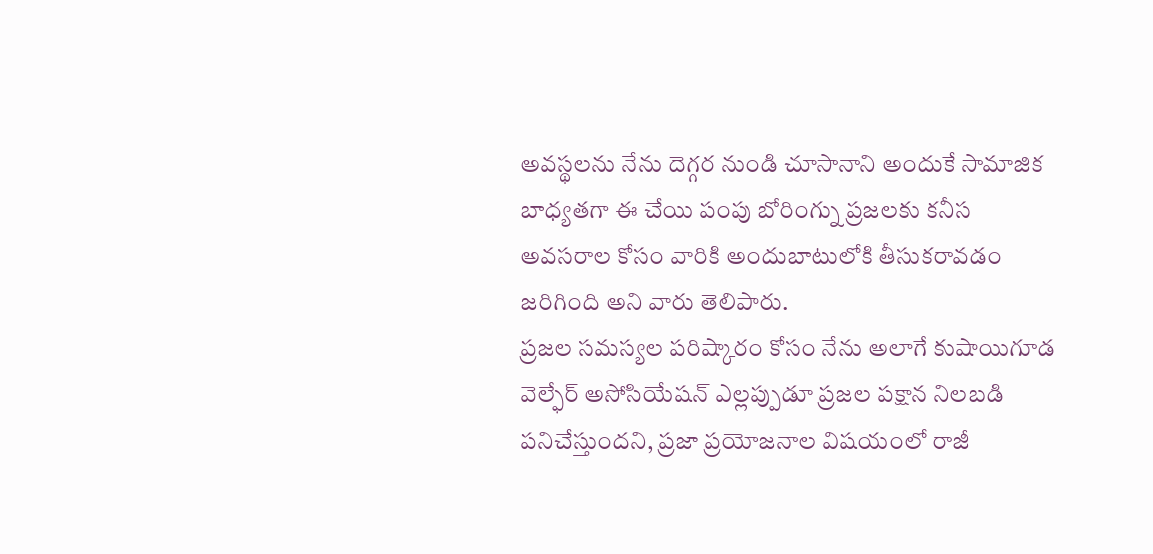అవస్థలను నేను దెగ్గర నుండి చూసానాని అందుకే సామాజిక బాధ్యతగా ఈ చేయి పంపు బోరింగ్ను ప్రజలకు కనీస అవసరాల కోసం వారికి అందుబాటులోకి తీసుకరావడం జరిగింది అని వారు తెలిపారు.
ప్రజల సమస్యల పరిష్కారం కోసం నేను అలాగే కుషాయిగూడ వెల్ఫేర్ అసోసియేషన్ ఎల్లప్పుడూ ప్రజల పక్షాన నిలబడి పనిచేస్తుందని, ప్రజా ప్రయోజనాల విషయంలో రాజీ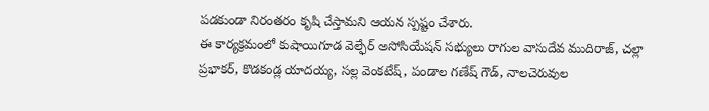పడకుండా నిరంతరం కృషి చేస్తామని ఆయన స్పష్టం చేశారు.
ఈ కార్యక్రమంలో కుషాయిగూడ వెల్ఫేర్ అసోసియేషన్ సభ్యులు రాగుల వాసుదేవ ముదిరాజ్, చల్లా ప్రభాకర్, కొడకండ్ల యాదయ్య, సల్ల వెంకటేష్, పండాల గణేష్ గౌడ్, నాలచెరువుల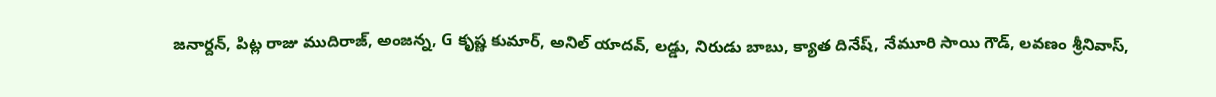జనార్దన్, పిట్ల రాజు ముదిరాజ్, అంజన్న, G కృష్ణ కుమార్, అనిల్ యాదవ్, లడ్డు, నిరుడు బాబు, క్యాత దినేష్, నేమూరి సాయి గౌడ్, లవణం శ్రీనివాస్,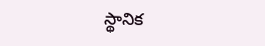స్థానిక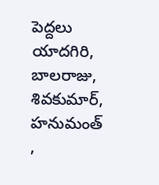పెద్దలు యాదగిరి, బాలరాజు, శివకుమార్, హనుమంత్ ,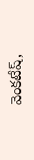వెంకటేష్,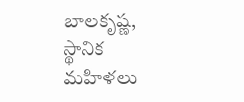బాలకృష్ణ, స్థానిక మహిళలు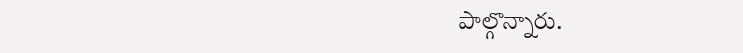పాల్గొన్నారు.